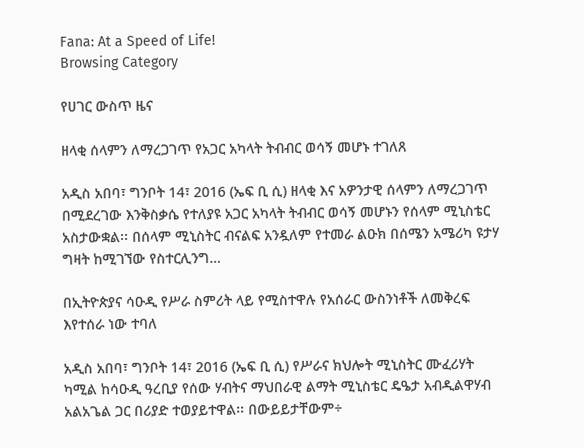Fana: At a Speed of Life!
Browsing Category

የሀገር ውስጥ ዜና

ዘላቂ ሰላምን ለማረጋገጥ የአጋር አካላት ትብብር ወሳኝ መሆኑ ተገለጸ

አዲስ አበባ፣ ግንቦት 14፣ 2016 (ኤፍ ቢ ሲ) ዘላቂ እና አዎንታዊ ሰላምን ለማረጋገጥ በሚደረገው እንቅስቃሴ የተለያዩ አጋር አካላት ትብብር ወሳኝ መሆኑን የሰላም ሚኒስቴር አስታውቋል፡፡ በሰላም ሚኒስትር ብናልፍ አንዷለም የተመራ ልዑክ በሰሜን አሜሪካ ዩታሃ ግዛት ከሚገኘው የስተርሊንግ…

በኢትዮጵያና ሳዑዲ የሥራ ስምሪት ላይ የሚስተዋሉ የአሰራር ውስንነቶች ለመቅረፍ እየተሰራ ነው ተባለ

አዲስ አበባ፣ ግንቦት 14፣ 2016 (ኤፍ ቢ ሲ) የሥራና ክህሎት ሚኒስትር ሙፈሪሃት ካሚል ከሳዑዲ ዓረቢያ የሰው ሃብትና ማህበራዊ ልማት ሚኒስቴር ዴዔታ አብዲልዋሃብ አልአጌል ጋር በሪያድ ተወያይተዋል፡፡ በውይይታቸውም÷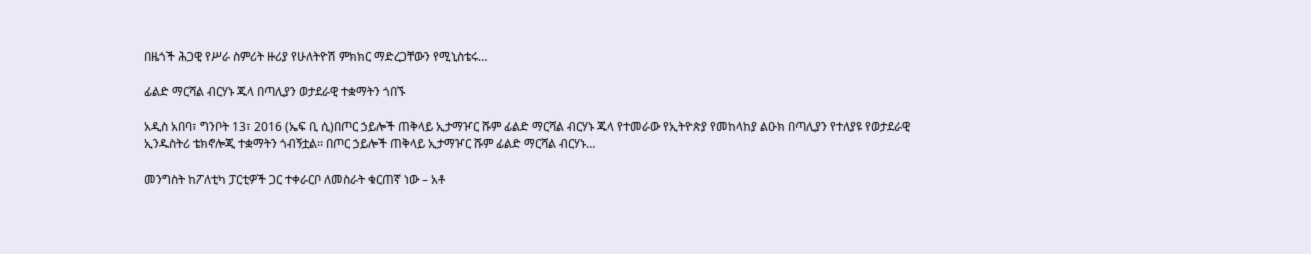በዜጎች ሕጋዊ የሥራ ስምሪት ዙሪያ የሁለትዮሽ ምክክር ማድረጋቸውን የሚኒስቴሩ…

ፊልድ ማርሻል ብርሃኑ ጁላ በጣሊያን ወታደራዊ ተቋማትን ጎበኙ

አዲስ አበባ፣ ግንቦት 13፣ 2016 (ኤፍ ቢ ሲ)በጦር ኃይሎች ጠቅላይ ኢታማዦር ሹም ፊልድ ማርሻል ብርሃኑ ጁላ የተመራው የኢትዮጵያ የመከላከያ ልዑክ በጣሊያን የተለያዩ የወታደራዊ ኢንዱስትሪ ቴክኖሎጂ ተቋማትን ጎብኝቷል፡፡ በጦር ኃይሎች ጠቅላይ ኢታማዦር ሹም ፊልድ ማርሻል ብርሃኑ…

መንግስት ከፖለቲካ ፓርቲዎች ጋር ተቀራርቦ ለመስራት ቁርጠኛ ነው – አቶ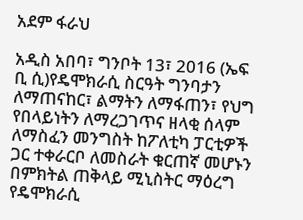አደም ፋራህ

አዲስ አበባ፣ ግንቦት 13፣ 2016 (ኤፍ ቢ ሲ)የዴሞክራሲ ስርዓት ግንባታን ለማጠናከር፣ ልማትን ለማፋጠን፣ የህግ የበላይነትን ለማረጋገጥና ዘላቂ ሰላም ለማስፈን መንግስት ከፖለቲካ ፓርቲዎች ጋር ተቀራርቦ ለመስራት ቁርጠኛ መሆኑን በምክትል ጠቅላይ ሚኒስትር ማዕረግ የዴሞክራሲ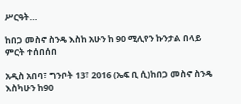ሥርዓት…

ከበጋ መስኖ ስንዴ እስከ አሁን ከ 90 ሚሊየን ኩንታል በላይ ምርት ተሰበሰበ

አዲስ አበባ፣ ግንቦት 13፣ 2016 (ኤፍ ቢ ሲ)ከበጋ መስኖ ስንዴ እስካሁን ከ90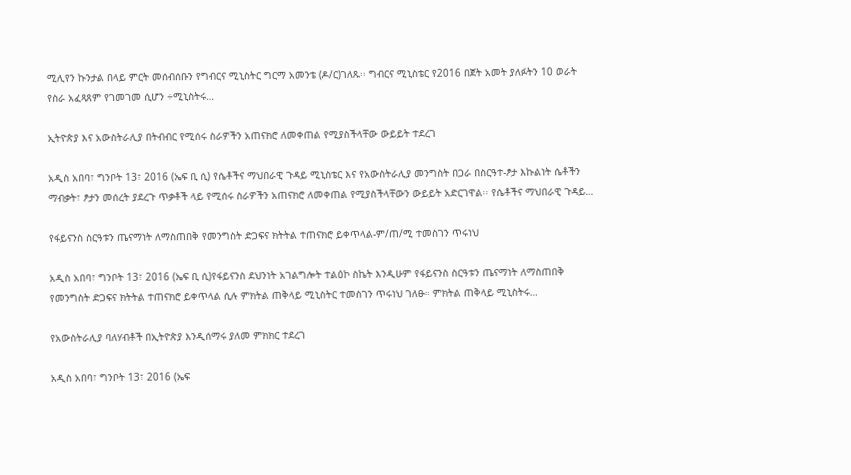ሚሊየን ኩንታል በላይ ምርት መሰብሰቡን የግብርና ሚኒስትር ግርማ አመንቴ (ዶ/ር)ገለጹ፡፡ ግብርና ሚኒስቴር የ2016 በጀት አመት ያለፉትን 10 ወራት የስራ አፈጻጸም የገመገመ ሲሆን ÷ሚኒስትሩ…

ኢትዮጵያ እና አውስትራሊያ በትብብር የሚሰሩ ስራዎችን አጠናክሮ ለመቀጠል የሚያስችላቸው ውይይት ተደረገ

አዲስ አበባ፣ ግንቦት 13፣ 2016 (ኤፍ ቢ ሲ) የሴቶችና ማህበራዊ ጉዳይ ሚኒስቴር እና የአውስትራሊያ መንግስት በጋራ በስርዓተ-ፆታ እኩልነት ሴቶችን ማብቃት፣ ፆታን መሰረት ያደረጉ ጥቃቶች ላይ የሚሰሩ ስራዎችን አጠናክሮ ለመቀጠል የሚያስችላቸውን ውይይት አድርገዋል፡፡ የሴቶችና ማህበራዊ ጉዳይ…

የፋይናንስ ስርዓቱን ጤናማነት ለማስጠበቅ የመንግስት ድጋፍና ክትትል ተጠናክሮ ይቀጥላል-ም/ጠ/ሚ ተመስገን ጥሩነህ

አዲስ አበባ፣ ግንቦት 13፣ 2016 (ኤፍ ቢ ሲ)የፋይናንስ ደህንነት አገልግሎት ተልዕኮ ስኬት እንዲሁም የፋይናንስ ስርዓቱን ጤናማነት ለማስጠበቅ የመንግስት ድጋፍና ክትትል ተጠናክሮ ይቀጥላል ሲሉ ምክትል ጠቅላይ ሚኒስትር ተመስገን ጥሩነህ ገለፁ። ምክትል ጠቅላይ ሚኒስትሩ…

የአውስትራሊያ ባለሃብቶች በኢትዮጵያ እንዲሰማሩ ያለመ ምክክር ተደረገ

አዲስ አበባ፣ ግንቦት 13፣ 2016 (ኤፍ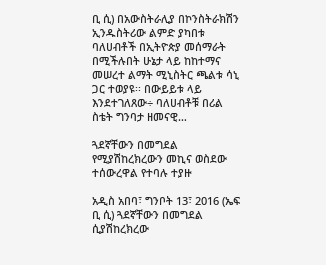ቢ ሲ) በአውስትራሊያ በኮንስትራክሽን ኢንዱስትሪው ልምድ ያካበቱ ባለሀብቶች በኢትዮጵያ መሰማራት በሚችሉበት ሁኔታ ላይ ከከተማና መሠረተ ልማት ሚኒስትር ጫልቱ ሳኒ ጋር ተወያዩ፡፡ በውይይቱ ላይ እንደተገለጸው÷ ባለሀብቶቹ በሪል ስቴት ግንባታ ዘመናዊ…

ጓደኛቸውን በመግደል የሚያሽከረክረውን መኪና ወስደው ተሰውረዋል የተባሉ ተያዙ

አዲስ አበባ፣ ግንቦት 13፣ 2016 (ኤፍ ቢ ሲ) ጓደኛቸውን በመግደል ሲያሽከረክረው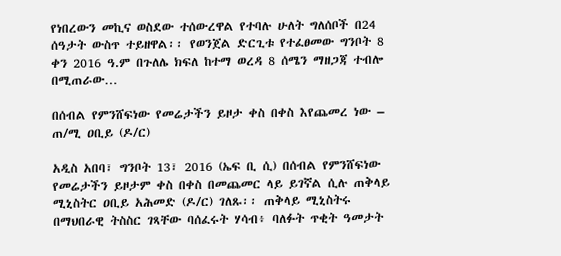የነበረውን መኪና ወስደው ተሰውረዋል የተባሉ ሁለት ግለሰቦች በ24 ሰዓታት ውስጥ ተይዘዋል፡፡ የወንጀል ድርጊቱ የተፈፀመው ግንቦት 8 ቀን 2016 ዓ.ም በጉለሌ ክፍለ ከተማ ወረዳ 8 ሰሜን ማዘጋጃ ተብሎ በሚጠራው…

በሰብል የምንሸፍነው የመሬታችን ይዞታ ቀስ በቀስ እየጨመረ ነው – ጠ/ሚ ዐቢይ (ዶ/ር)

አዲስ አበባ፣ ግንቦት 13፣ 2016 (ኤፍ ቢ ሲ) በሰብል የምንሸፍነው የመሬታችን ይዞታም ቀስ በቀስ በመጨመር ላይ ይገኛል ሲሉ ጠቅላይ ሚኒስትር ዐቢይ አሕመድ (ዶ/ር) ገለጹ፡፡ ጠቅላይ ሚኒስትሩ በማህበራዊ ትስስር ገጻቸው ባሰፈሩት ሃሳብ፥ ባለፉት ጥቂት ዓመታት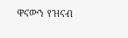ዋናውን የዝናብ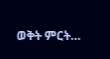ወቅት ምርት…